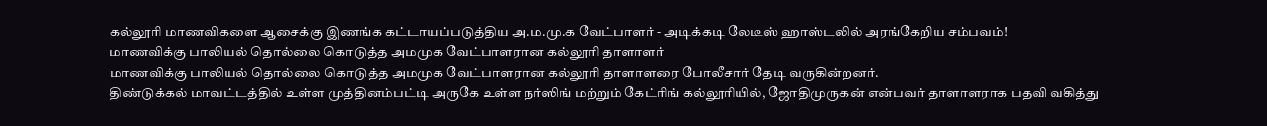கல்லூரி மாணவிகளை ஆசைக்கு இணங்க கட்டாயப்படுத்திய அ.ம.மு.க வேட்பாளர் - அடிக்கடி லேடீஸ் ஹாஸ்டலில் அரங்கேறிய சம்பவம்!
மாணவிக்கு பாலியல் தொல்லை கொடுத்த அமமுக வேட்பாளரான கல்லூரி தாளாளர்
மாணவிக்கு பாலியல் தொல்லை கொடுத்த அமமுக வேட்பாளரான கல்லூரி தாளாளரை போலீசார் தேடி வருகின்றனர்.
திண்டுக்கல் மாவட்டத்தில் உள்ள முத்தினம்பட்டி அருகே உள்ள நர்ஸிங் மற்றும் கேட்ரிங் கல்லூரியில், ஜோதிமுருகன் என்பவர் தாளாளராக பதவி வகித்து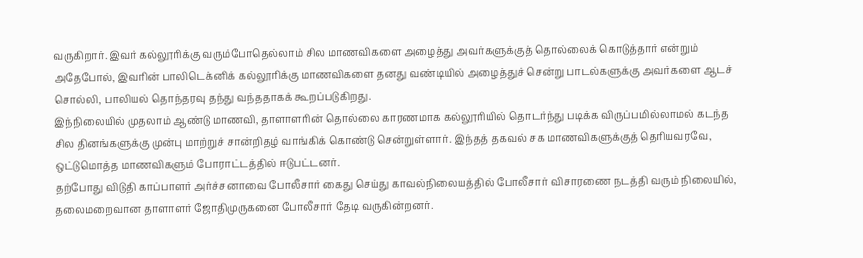வருகிறார். இவர் கல்லூரிக்கு வரும்போதெல்லாம் சில மாணவிகளை அழைத்து அவர்களுக்குத் தொல்லைக் கொடுத்தார் என்றும் அதேபோல், இவரின் பாலிடெக்னிக் கல்லூரிக்கு மாணவிகளை தனது வண்டியில் அழைத்துச் சென்று பாடல்களுக்கு அவர்களை ஆடச் சொல்லி, பாலியல் தொந்தரவு தந்து வந்ததாகக் கூறப்படுகிறது.
இந்நிலையில் முதலாம் ஆண்டு மாணவி, தாளாளரின் தொல்லை காரணமாக கல்லூரியில் தொடர்ந்து படிக்க விருப்பமில்லாமல் கடந்த சில தினங்களுக்கு முன்பு மாற்றுச் சான்றிதழ் வாங்கிக் கொண்டு சென்றுள்ளார். இந்தத் தகவல் சக மாணவிகளுக்குத் தெரியவரவே, ஒட்டுமொத்த மாணவிகளும் போராட்டத்தில் ஈடுபட்டனர்.
தற்போது விடுதி காப்பாளர் அர்ச்சனாவை போலீசார் கைது செய்து காவல்நிலையத்தில் போலீசார் விசாரணை நடத்தி வரும் நிலையில், தலைமறைவான தாளாளர் ஜோதிமுருகனை போலீசார் தேடி வருகின்றனர்.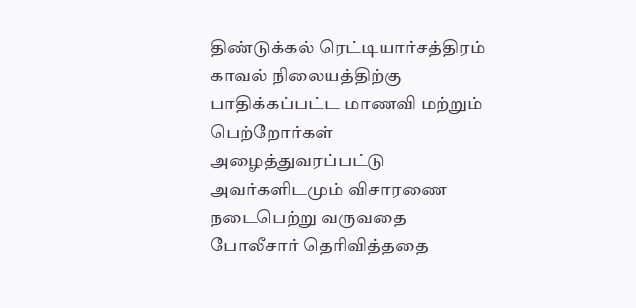திண்டுக்கல் ரெட்டியார்சத்திரம் காவல் நிலையத்திற்கு பாதிக்கப்பட்ட மாணவி மற்றும் பெற்றோர்கள் அழைத்துவரப்பட்டு அவர்களிடமும் விசாரணை நடைபெற்று வருவதை போலீசார் தெரிவித்ததை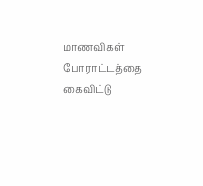மாணவிகள் போராட்டத்தை கைவிட்டு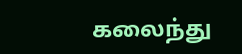கலைந்து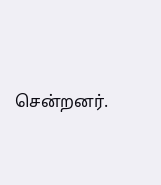சென்றனர்.